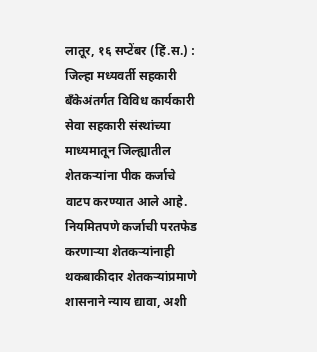लातूर, १६ सप्टेंबर (हिं.स.) : जिल्हा मध्यवर्ती सहकारी बँकेअंतर्गत विविध कार्यकारी सेवा सहकारी संस्थांच्या माध्यमातून जिल्ह्यातील शेतकऱ्यांना पीक कर्जाचे वाटप करण्यात आले आहे. नियमितपणे कर्जाची परतफेड करणाऱ्या शेतकऱ्यांनाही थकबाकीदार शेतकऱ्यांप्रमाणे शासनाने न्याय द्यावा, अशी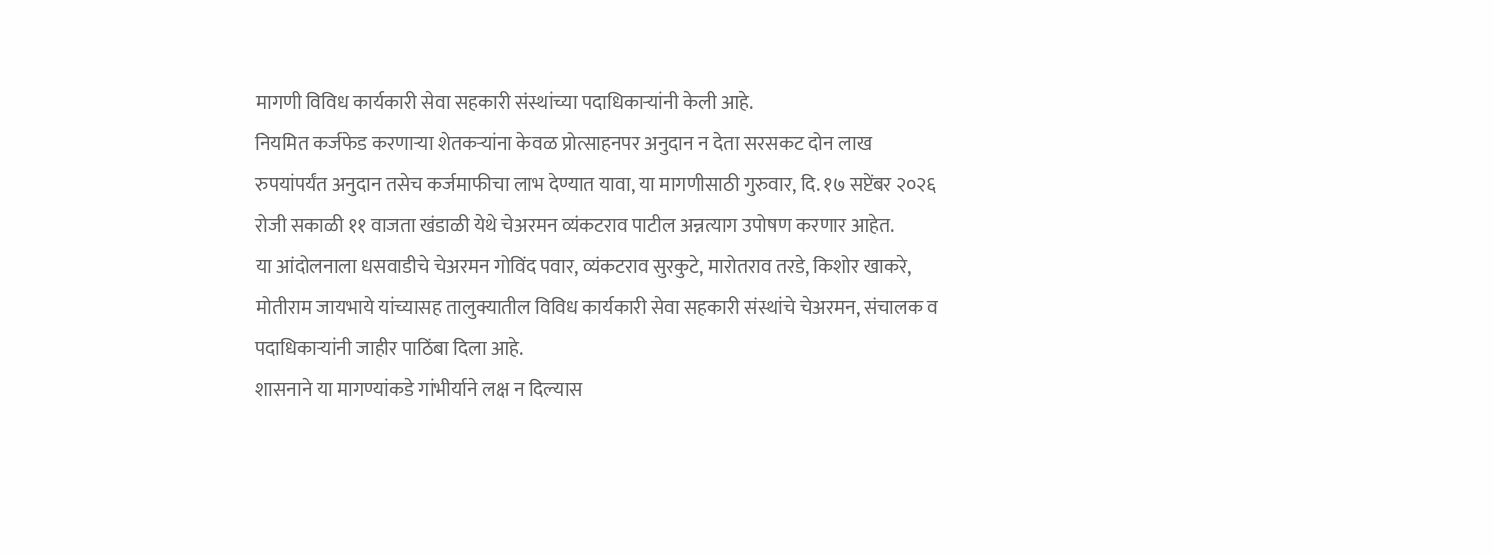मागणी विविध कार्यकारी सेवा सहकारी संस्थांच्या पदाधिकाऱ्यांनी केली आहे.
नियमित कर्जफेड करणाऱ्या शेतकऱ्यांना केवळ प्रोत्साहनपर अनुदान न देता सरसकट दोन लाख रुपयांपर्यंत अनुदान तसेच कर्जमाफीचा लाभ देण्यात यावा, या मागणीसाठी गुरुवार, दि. १७ सप्टेंबर २०२६ रोजी सकाळी ११ वाजता खंडाळी येथे चेअरमन व्यंकटराव पाटील अन्नत्याग उपोषण करणार आहेत.
या आंदोलनाला धसवाडीचे चेअरमन गोविंद पवार, व्यंकटराव सुरकुटे, मारोतराव तरडे, किशोर खाकरे, मोतीराम जायभाये यांच्यासह तालुक्यातील विविध कार्यकारी सेवा सहकारी संस्थांचे चेअरमन, संचालक व पदाधिकाऱ्यांनी जाहीर पाठिंबा दिला आहे.
शासनाने या मागण्यांकडे गांभीर्याने लक्ष न दिल्यास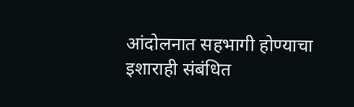आंदोलनात सहभागी होण्याचा इशाराही संबंधित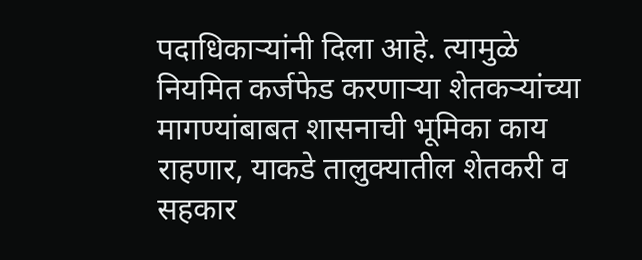पदाधिकाऱ्यांनी दिला आहे. त्यामुळे नियमित कर्जफेड करणाऱ्या शेतकऱ्यांच्या मागण्यांबाबत शासनाची भूमिका काय राहणार, याकडे तालुक्यातील शेतकरी व सहकार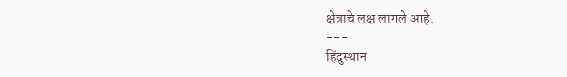क्षेत्राचे लक्ष लागले आहे.
---
हिंदुस्थान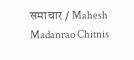समाचार / Mahesh Madanrao Chitnis